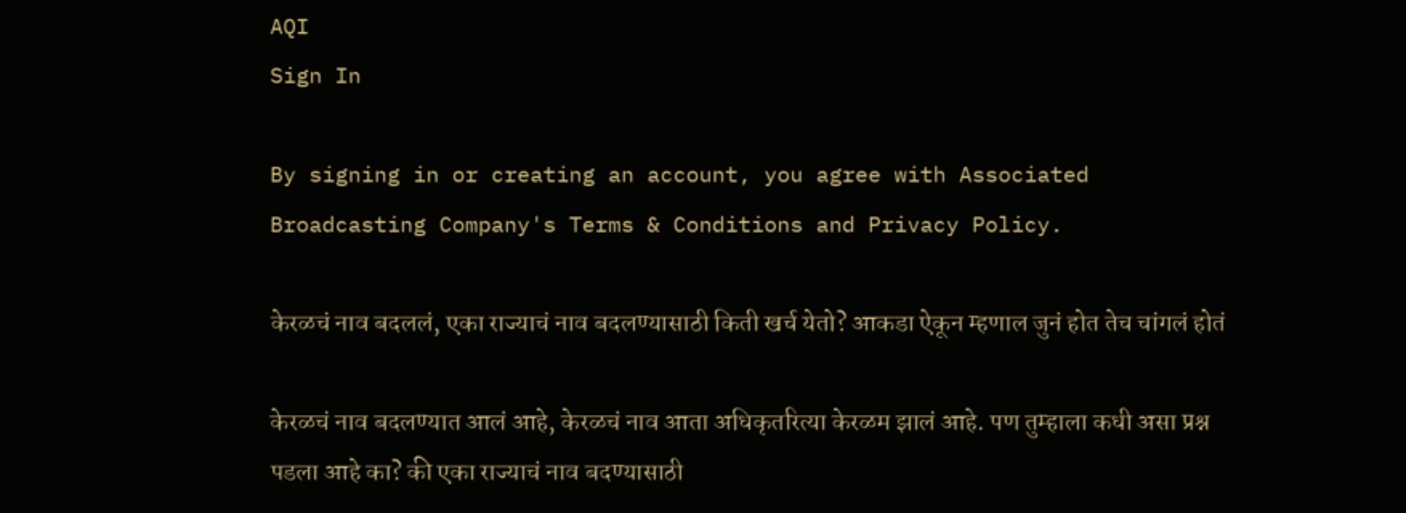AQI
Sign In

By signing in or creating an account, you agree with Associated Broadcasting Company's Terms & Conditions and Privacy Policy.

केरळचं नाव बदललं, एका राज्याचं नाव बदलण्यासाठी किती खर्च येतो? आकडा ऐकून म्हणाल जुनं होत तेच चांगलं होतं

केरळचं नाव बदलण्यात आलं आहे, केरळचं नाव आता अधिकृतरित्या केरळम झालं आहे. पण तुम्हाला कधी असा प्रश्न पडला आहे का? की एका राज्याचं नाव बदण्यासाठी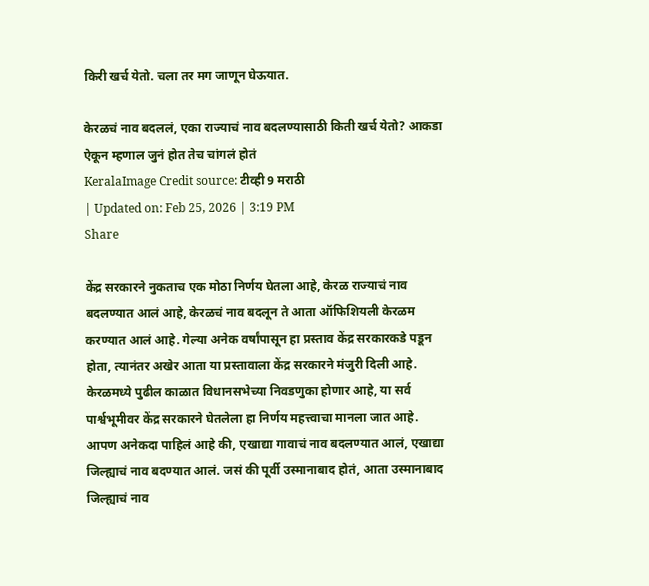किरी खर्च येतो. चला तर मग जाणून घेऊयात.

केरळचं नाव बदललं, एका राज्याचं नाव बदलण्यासाठी किती खर्च येतो? आकडा ऐकून म्हणाल जुनं होत तेच चांगलं होतं
KeralaImage Credit source: टीव्ही 9 मराठी
| Updated on: Feb 25, 2026 | 3:19 PM
Share

केंद्र सरकारने नुकताच एक मोठा निर्णय घेतला आहे, केरळ राज्याचं नाव बदलण्यात आलं आहे, केरळचं नाव बदलून ते आता ऑफिशियली केरळम करण्यात आलं आहे. गेल्या अनेक वर्षांपासून हा प्रस्ताव केंद्र सरकारकडे पडून होता, त्यानंतर अखेर आता या प्रस्तावाला केंद्र सरकारने मंजुरी दिली आहे. केरळमध्ये पुढील काळात विधानसभेच्या निवडणुका होणार आहे, या सर्व पार्श्वभूमीवर केंद्र सरकारने घेतलेला हा निर्णय महत्त्वाचा मानला जात आहे. आपण अनेकदा पाहिलं आहे की, एखाद्या गावाचं नाव बदलण्यात आलं, एखाद्या जिल्ह्याचं नाव बदण्यात आलं. जसं की पूर्वी उस्मानाबाद होतं, आता उस्मानाबाद जिल्ह्याचं नाव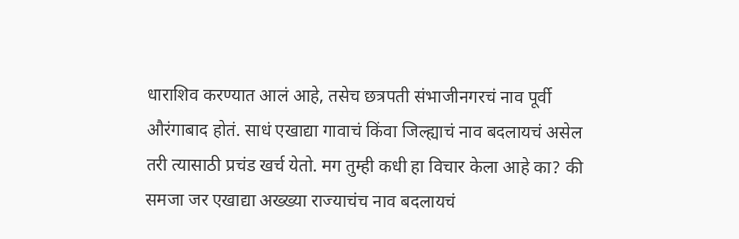धाराशिव करण्यात आलं आहे, तसेच छत्रपती संभाजीनगरचं नाव पूर्वी औरंगाबाद होतं. साधं एखाद्या गावाचं किंवा जिल्ह्याचं नाव बदलायचं असेल तरी त्यासाठी प्रचंड खर्च येतो. मग तुम्ही कधी हा विचार केला आहे का? की समजा जर एखाद्या अख्ख्या राज्याचंच नाव बदलायचं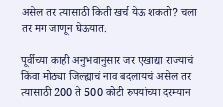असेल तर त्यासाठी किती खर्च येऊ शकतो? चला तर मग जाणून घेऊयात.

पूर्वीच्या काही अनुभवानुसार जर एखाद्या राज्याचं किंवा मोठ्या जिल्ह्याचं नाव बदलायचं असेल तर त्यासाठी 200 ते 500 कोटी रुपयांच्या दरम्यान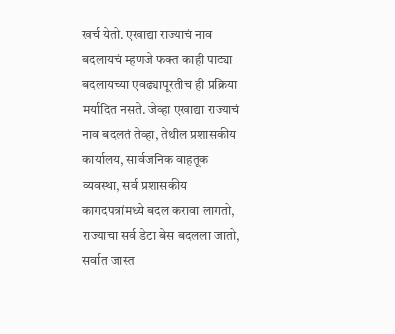खर्च येतो. एखाद्या राज्याचं नाव बदलायचं म्हणजे फक्त काही पाट्या बदलायच्या एवढ्यापूरतीच ही प्रक्रिया मर्यादित नसते. जेव्हा एखाद्या राज्याचं नाव बदलतं तेव्हा, तेथील प्रशासकीय कार्यालय, सार्वजनिक वाहतूक व्यवस्था, सर्व प्रशासकीय कागदपत्रांमध्ये बदल करावा लागतो, राज्याचा सर्व डेटा बेस बदलला जातो, सर्वात जास्त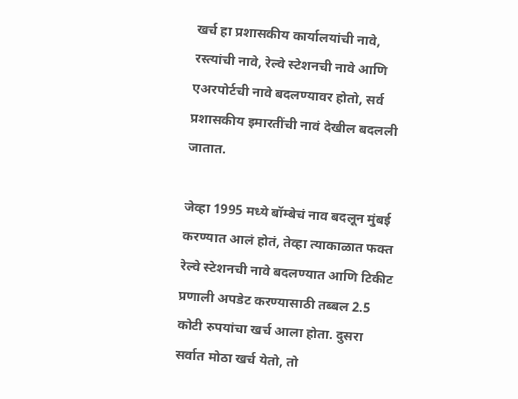खर्च हा प्रशासकीय कार्यालयांची नावे, रस्त्यांची नावे, रेल्वे स्टेशनची नावे आणि एअरपोर्टची नावे बदलण्यावर होतो, सर्व प्रशासकीय इमारतींची नावं देखील बदलली जातात.

जेव्हा 1995 मध्ये बॉम्बेचं नाव बदलून मुंबई करण्यात आलं होतं, तेव्हा त्याकाळात फक्त रेल्वे स्टेशनची नावे बदलण्यात आणि टिकीट प्रणाली अपडेट करण्यासाठी तब्बल 2.5 कोटी रुपयांचा खर्च आला होता. दुसरा सर्वात मोठा खर्च येतो, तो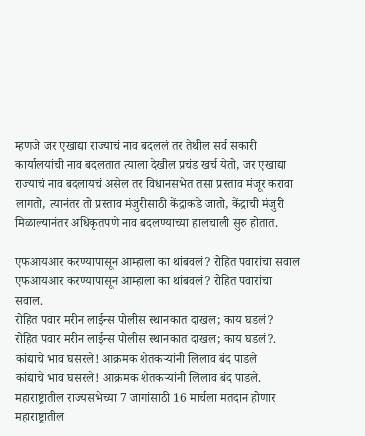म्हणजे जर एखाद्या राज्याचं नाव बदललं तर तेथील सर्व सकारी कार्यालयांची नाव बदलतात त्याला देखील प्रचंड खर्च येतो, जर एखाद्या राज्याचं नाव बदलायचं असेल तर विधानसभेत तसा प्रस्ताव मंजूर करावा लागतो, त्यानंतर तो प्रस्ताव मंजुरीसाठी केंद्राकडे जातो, केंद्राची मंजुरी मिळाल्यानंतर अधिकृतपणे नाव बदलण्याच्या हालचाली सुरु होतात.

एफआयआर करण्यापासून आम्हाला का थांबवलं? रोहित पवारांचा सवाल
एफआयआर करण्यापासून आम्हाला का थांबवलं? रोहित पवारांचा सवाल.
रोहित पवार मरीन लाईन्स पोलीस स्थानकात दाखल; काय घडलं?
रोहित पवार मरीन लाईन्स पोलीस स्थानकात दाखल; काय घडलं?.
कांद्याचे भाव घसरले! आक्रमक शेतकऱ्यांनी लिलाव बंद पाडले
कांद्याचे भाव घसरले! आक्रमक शेतकऱ्यांनी लिलाव बंद पाडले.
महाराष्ट्रातील राज्यसभेच्या 7 जागांसाठी 16 मार्चला मतदान होणार
महाराष्ट्रातील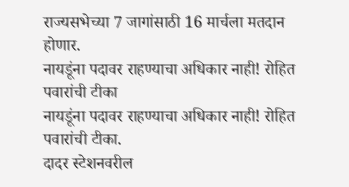राज्यसभेच्या 7 जागांसाठी 16 मार्चला मतदान होणार.
नायडूंना पदावर राहण्याचा अधिकार नाही! रोहित पवारांची टीका
नायडूंना पदावर राहण्याचा अधिकार नाही! रोहित पवारांची टीका.
दादर स्टेशनवरील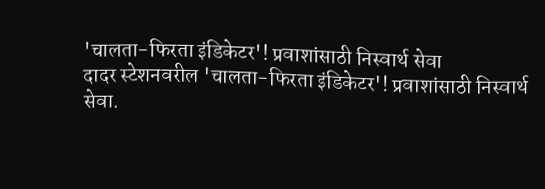'चालता-फिरता इंडिकेटर'! प्रवाशांसाठी निस्वार्थ सेवा
दादर स्टेशनवरील 'चालता-फिरता इंडिकेटर'! प्रवाशांसाठी निस्वार्थ सेवा.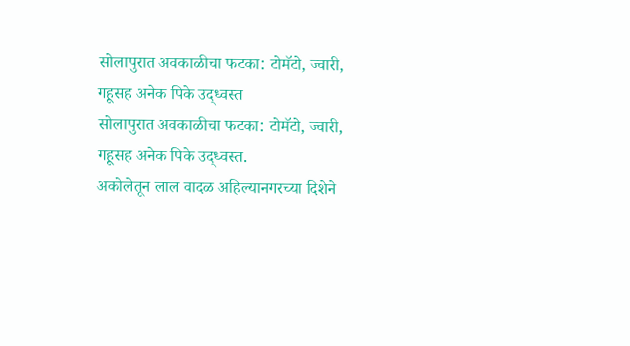सोलापुरात अवकाळीचा फटका: टोमॅटो, ज्वारी, गहूसह अनेक पिके उद्ध्वस्त
सोलापुरात अवकाळीचा फटका: टोमॅटो, ज्वारी, गहूसह अनेक पिके उद्ध्वस्त.
अकोलेतून लाल वादळ अहिल्यानगरच्या दिशेने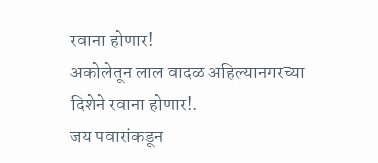रवाना होणार!
अकोलेतून लाल वादळ अहिल्यानगरच्या दिशेने रवाना होणार!.
जय पवारांकडून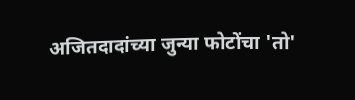अजितदादांच्या जुन्या फोटोंचा 'तो'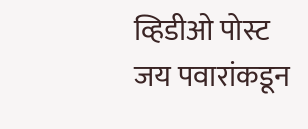व्हिडीओ पोस्ट
जय पवारांकडून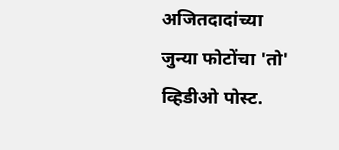अजितदादांच्या जुन्या फोटोंचा 'तो' व्हिडीओ पोस्ट.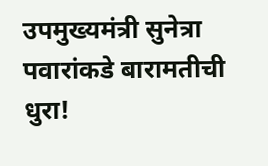उपमुख्यमंत्री सुनेत्रा पवारांकडे बारामतीची धुरा!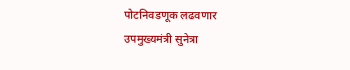पोटनिवडणूक लढवणार
उपमुख्यमंत्री सुनेत्रा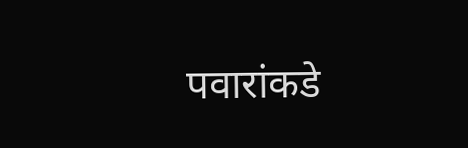पवारांकडे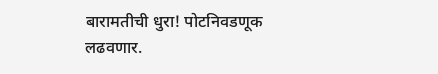बारामतीची धुरा! पोटनिवडणूक लढवणार.